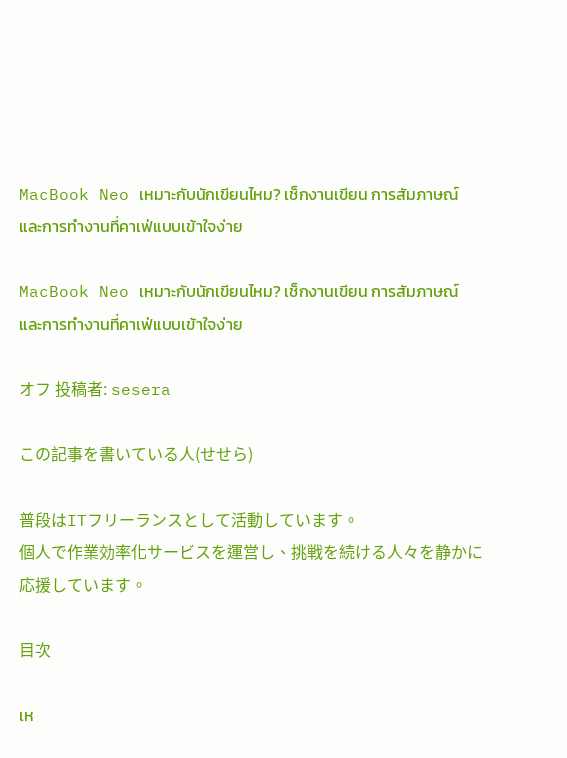MacBook Neo เหมาะกับนักเขียนไหม? เช็กงานเขียน การสัมภาษณ์ และการทำงานที่คาเฟ่แบบเข้าใจง่าย

MacBook Neo เหมาะกับนักเขียนไหม? เช็กงานเขียน การสัมภาษณ์ และการทำงานที่คาเฟ่แบบเข้าใจง่าย

オフ 投稿者: sesera

この記事を書いている人(せせら)

普段はITフリーランスとして活動しています。
個人で作業効率化サービスを運営し、挑戦を続ける人々を静かに応援しています。

目次

เห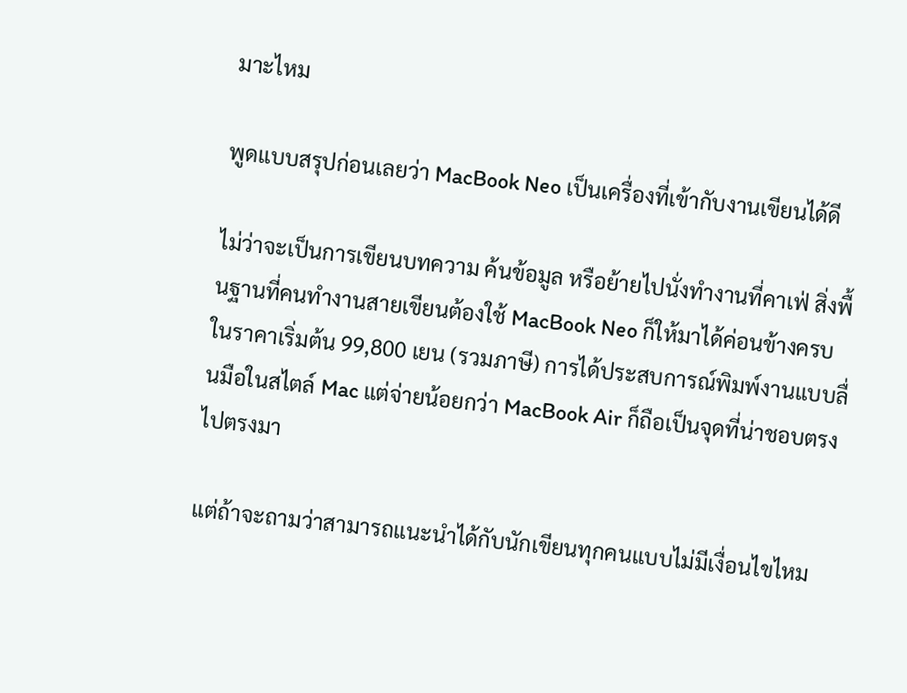มาะไหม

พูดแบบสรุปก่อนเลยว่า MacBook Neo เป็นเครื่องที่เข้ากับงานเขียนได้ดี

ไม่ว่าจะเป็นการเขียนบทความ ค้นข้อมูล หรือย้ายไปนั่งทำงานที่คาเฟ่ สิ่งพื้นฐานที่คนทำงานสายเขียนต้องใช้ MacBook Neo ก็ให้มาได้ค่อนข้างครบในราคาเริ่มต้น 99,800 เยน (รวมภาษี) การได้ประสบการณ์พิมพ์งานแบบลื่นมือในสไตล์ Mac แต่จ่ายน้อยกว่า MacBook Air ก็ถือเป็นจุดที่น่าชอบตรงไปตรงมา

แต่ถ้าจะถามว่าสามารถแนะนำได้กับนักเขียนทุกคนแบบไม่มีเงื่อนไขไหม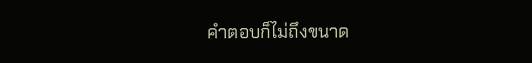คำตอบก็ไม่ถึงขนาด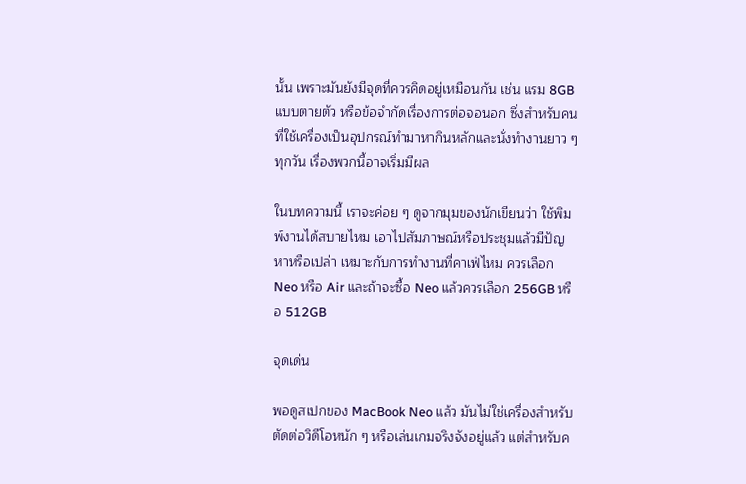นั้น เพราะมันยังมีจุดที่ควรคิดอยู่เหมือนกัน เช่น แรม 8GB แบบตายตัว หรือข้อจำกัดเรื่องการต่อจอนอก ซึ่งสำหรับคนที่ใช้เครื่องเป็นอุปกรณ์ทำมาหากินหลักและนั่งทำงานยาว ๆ ทุกวัน เรื่องพวกนี้อาจเริ่มมีผล

ในบทความนี้ เราจะค่อย ๆ ดูจากมุมของนักเขียนว่า ใช้พิมพ์งานได้สบายไหม เอาไปสัมภาษณ์หรือประชุมแล้วมีปัญหาหรือเปล่า เหมาะกับการทำงานที่คาเฟ่ไหม ควรเลือก Neo หรือ Air และถ้าจะซื้อ Neo แล้วควรเลือก 256GB หรือ 512GB

จุดเด่น

พอดูสเปกของ MacBook Neo แล้ว มันไม่ใช่เครื่องสำหรับตัดต่อวิดีโอหนัก ๆ หรือเล่นเกมจริงจังอยู่แล้ว แต่สำหรับค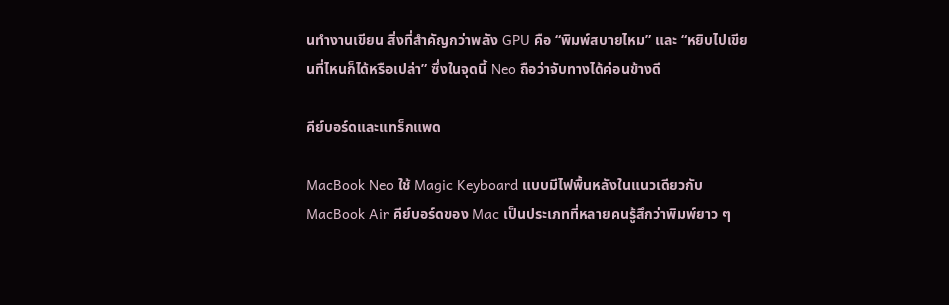นทำงานเขียน สิ่งที่สำคัญกว่าพลัง GPU คือ “พิมพ์สบายไหม” และ “หยิบไปเขียนที่ไหนก็ได้หรือเปล่า” ซึ่งในจุดนี้ Neo ถือว่าจับทางได้ค่อนข้างดี

คีย์บอร์ดและแทร็กแพด

MacBook Neo ใช้ Magic Keyboard แบบมีไฟพื้นหลังในแนวเดียวกับ MacBook Air คีย์บอร์ดของ Mac เป็นประเภทที่หลายคนรู้สึกว่าพิมพ์ยาว ๆ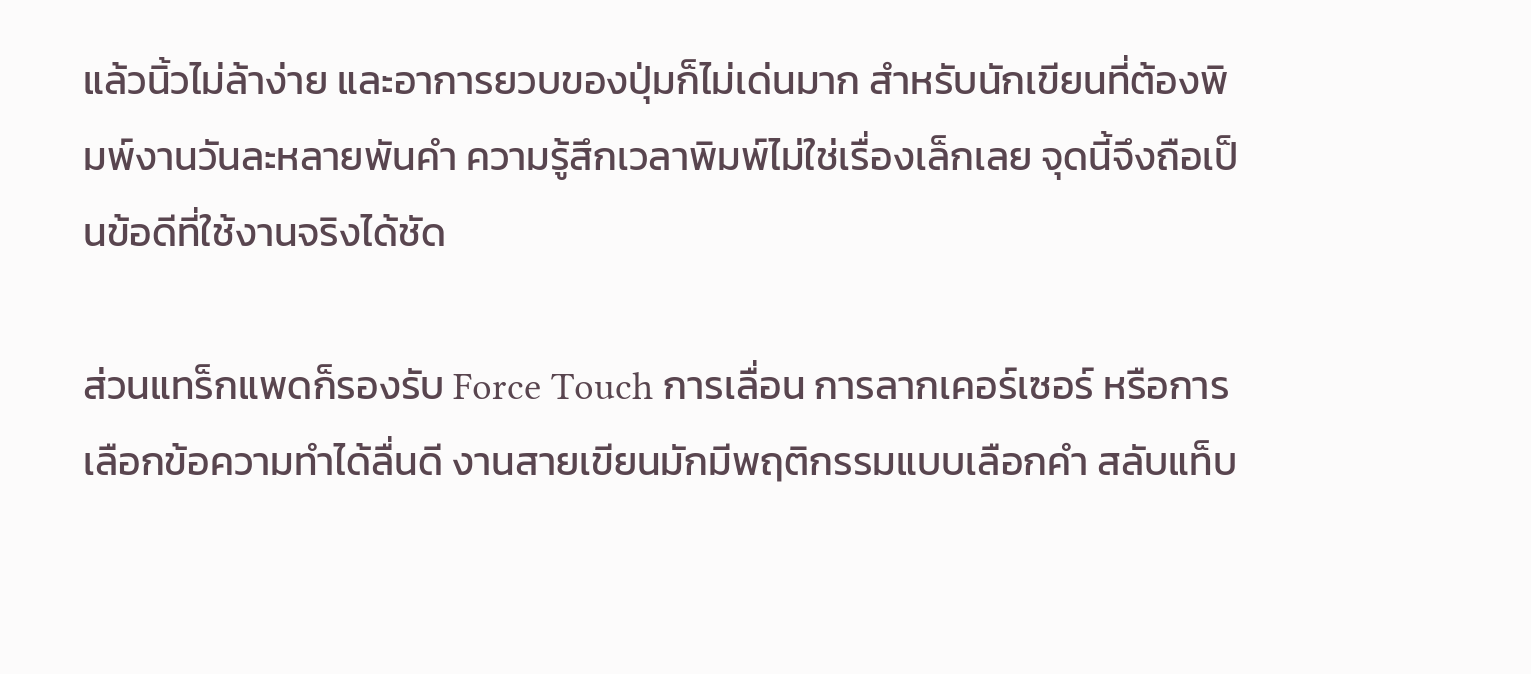แล้วนิ้วไม่ล้าง่าย และอาการยวบของปุ่มก็ไม่เด่นมาก สำหรับนักเขียนที่ต้องพิมพ์งานวันละหลายพันคำ ความรู้สึกเวลาพิมพ์ไม่ใช่เรื่องเล็กเลย จุดนี้จึงถือเป็นข้อดีที่ใช้งานจริงได้ชัด

ส่วนแทร็กแพดก็รองรับ Force Touch การเลื่อน การลากเคอร์เซอร์ หรือการเลือกข้อความทำได้ลื่นดี งานสายเขียนมักมีพฤติกรรมแบบเลือกคำ สลับแท็บ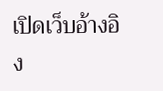เปิดเว็บอ้างอิง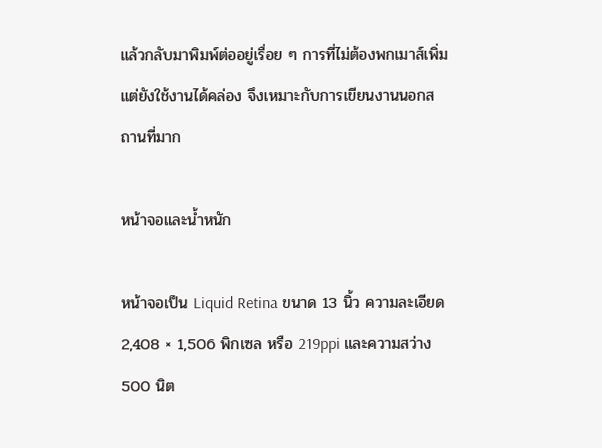แล้วกลับมาพิมพ์ต่ออยู่เรื่อย ๆ การที่ไม่ต้องพกเมาส์เพิ่มแต่ยังใช้งานได้คล่อง จึงเหมาะกับการเขียนงานนอกสถานที่มาก

หน้าจอและน้ำหนัก

หน้าจอเป็น Liquid Retina ขนาด 13 นิ้ว ความละเอียด 2,408 × 1,506 พิกเซล หรือ 219ppi และความสว่าง 500 นิต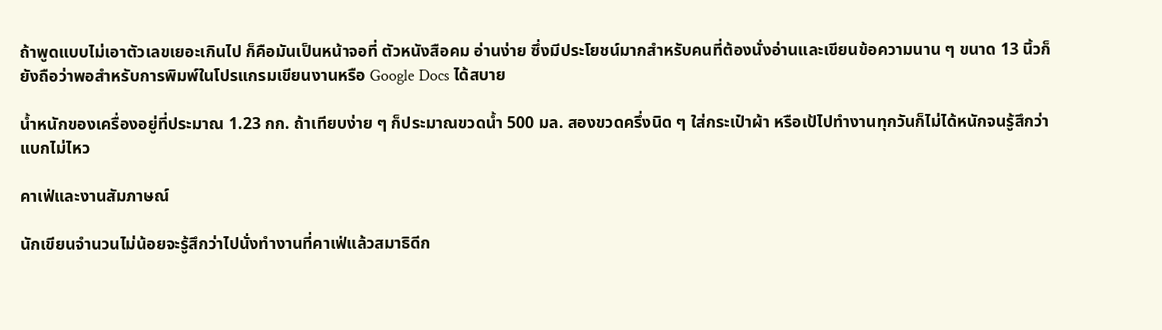ถ้าพูดแบบไม่เอาตัวเลขเยอะเกินไป ก็คือมันเป็นหน้าจอที่ ตัวหนังสือคม อ่านง่าย ซึ่งมีประโยชน์มากสำหรับคนที่ต้องนั่งอ่านและเขียนข้อความนาน ๆ ขนาด 13 นิ้วก็ยังถือว่าพอสำหรับการพิมพ์ในโปรแกรมเขียนงานหรือ Google Docs ได้สบาย

น้ำหนักของเครื่องอยู่ที่ประมาณ 1.23 กก. ถ้าเทียบง่าย ๆ ก็ประมาณขวดน้ำ 500 มล. สองขวดครึ่งนิด ๆ ใส่กระเป๋าผ้า หรือเป้ไปทำงานทุกวันก็ไม่ได้หนักจนรู้สึกว่าแบกไม่ไหว

คาเฟ่และงานสัมภาษณ์

นักเขียนจำนวนไม่น้อยจะรู้สึกว่าไปนั่งทำงานที่คาเฟ่แล้วสมาธิดีก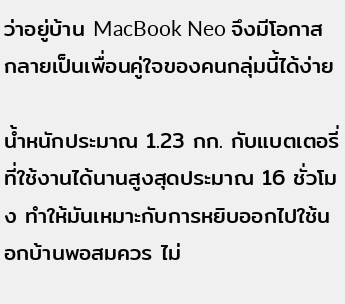ว่าอยู่บ้าน MacBook Neo จึงมีโอกาสกลายเป็นเพื่อนคู่ใจของคนกลุ่มนี้ได้ง่าย

น้ำหนักประมาณ 1.23 กก. กับแบตเตอรี่ที่ใช้งานได้นานสูงสุดประมาณ 16 ชั่วโมง ทำให้มันเหมาะกับการหยิบออกไปใช้นอกบ้านพอสมควร ไม่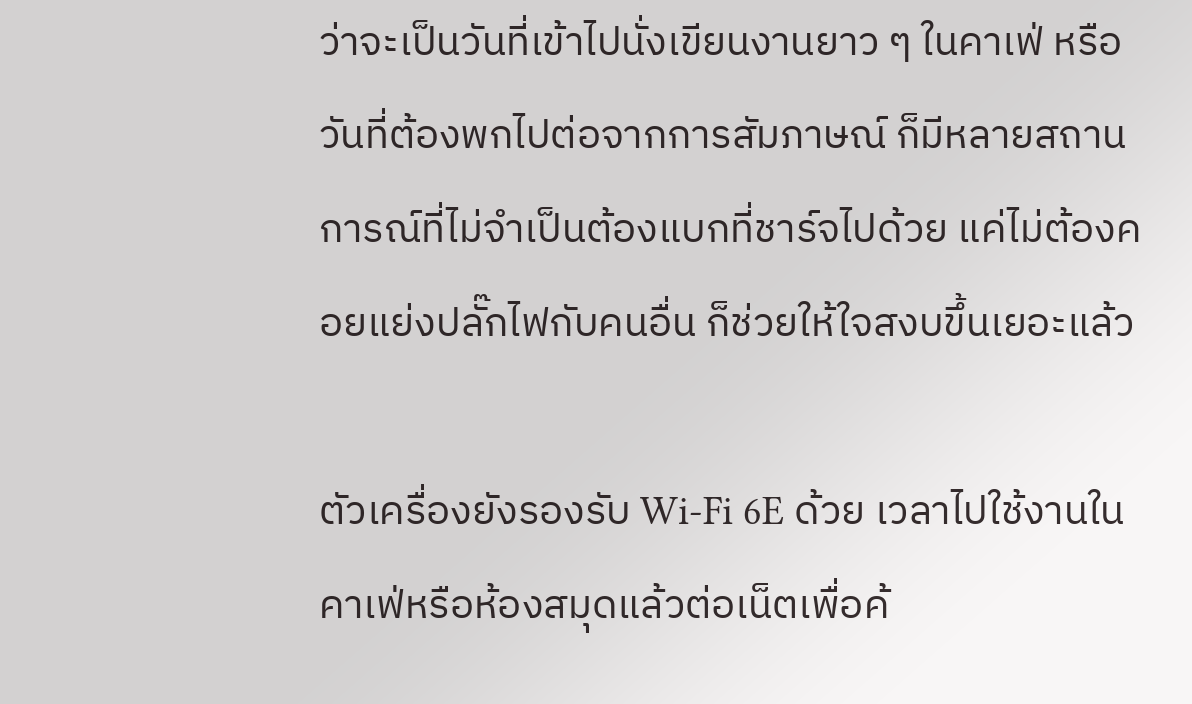ว่าจะเป็นวันที่เข้าไปนั่งเขียนงานยาว ๆ ในคาเฟ่ หรือวันที่ต้องพกไปต่อจากการสัมภาษณ์ ก็มีหลายสถานการณ์ที่ไม่จำเป็นต้องแบกที่ชาร์จไปด้วย แค่ไม่ต้องคอยแย่งปลั๊กไฟกับคนอื่น ก็ช่วยให้ใจสงบขึ้นเยอะแล้ว

ตัวเครื่องยังรองรับ Wi-Fi 6E ด้วย เวลาไปใช้งานในคาเฟ่หรือห้องสมุดแล้วต่อเน็ตเพื่อค้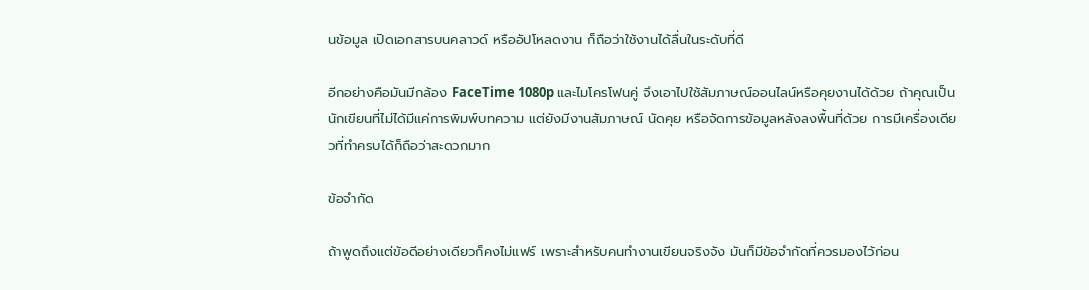นข้อมูล เปิดเอกสารบนคลาวด์ หรืออัปโหลดงาน ก็ถือว่าใช้งานได้ลื่นในระดับที่ดี

อีกอย่างคือมันมีกล้อง FaceTime 1080p และไมโครโฟนคู่ จึงเอาไปใช้สัมภาษณ์ออนไลน์หรือคุยงานได้ด้วย ถ้าคุณเป็นนักเขียนที่ไม่ได้มีแค่การพิมพ์บทความ แต่ยังมีงานสัมภาษณ์ นัดคุย หรือจัดการข้อมูลหลังลงพื้นที่ด้วย การมีเครื่องเดียวที่ทำครบได้ก็ถือว่าสะดวกมาก

ข้อจำกัด

ถ้าพูดถึงแต่ข้อดีอย่างเดียวก็คงไม่แฟร์ เพราะสำหรับคนทำงานเขียนจริงจัง มันก็มีข้อจำกัดที่ควรมองไว้ก่อน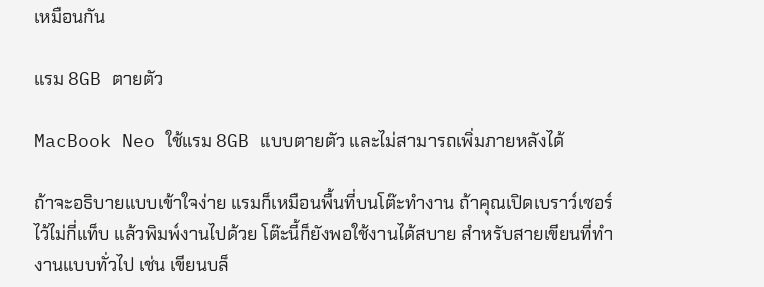เหมือนกัน

แรม 8GB ตายตัว

MacBook Neo ใช้แรม 8GB แบบตายตัว และไม่สามารถเพิ่มภายหลังได้

ถ้าจะอธิบายแบบเข้าใจง่าย แรมก็เหมือนพื้นที่บนโต๊ะทำงาน ถ้าคุณเปิดเบราว์เซอร์ไว้ไม่กี่แท็บ แล้วพิมพ์งานไปด้วย โต๊ะนี้ก็ยังพอใช้งานได้สบาย สำหรับสายเขียนที่ทำงานแบบทั่วไป เช่น เขียนบล็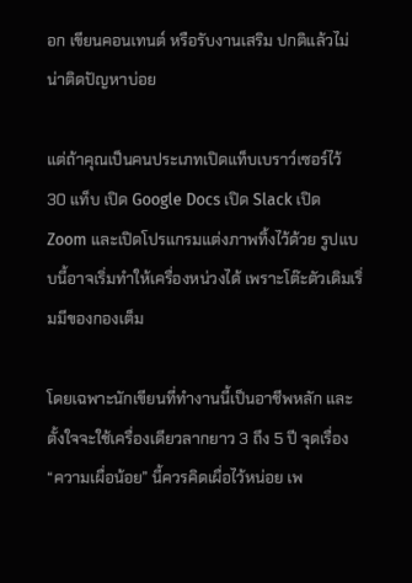อก เขียนคอนเทนต์ หรือรับงานเสริม ปกติแล้วไม่น่าติดปัญหาบ่อย

แต่ถ้าคุณเป็นคนประเภทเปิดแท็บเบราว์เซอร์ไว้ 30 แท็บ เปิด Google Docs เปิด Slack เปิด Zoom และเปิดโปรแกรมแต่งภาพทิ้งไว้ด้วย รูปแบบนี้อาจเริ่มทำให้เครื่องหน่วงได้ เพราะโต๊ะตัวเดิมเริ่มมีของกองเต็ม

โดยเฉพาะนักเขียนที่ทำงานนี้เป็นอาชีพหลัก และตั้งใจจะใช้เครื่องเดียวลากยาว 3 ถึง 5 ปี จุดเรื่อง “ความเผื่อน้อย” นี้ควรคิดเผื่อไว้หน่อย เพ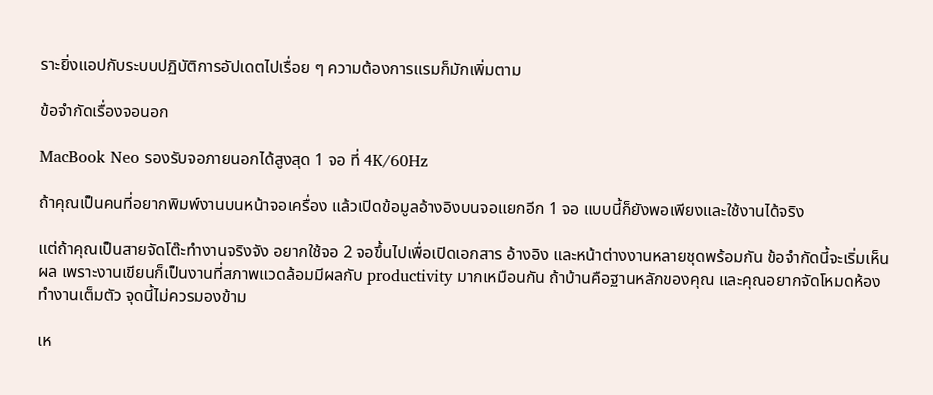ราะยิ่งแอปกับระบบปฏิบัติการอัปเดตไปเรื่อย ๆ ความต้องการแรมก็มักเพิ่มตาม

ข้อจำกัดเรื่องจอนอก

MacBook Neo รองรับจอภายนอกได้สูงสุด 1 จอ ที่ 4K/60Hz

ถ้าคุณเป็นคนที่อยากพิมพ์งานบนหน้าจอเครื่อง แล้วเปิดข้อมูลอ้างอิงบนจอแยกอีก 1 จอ แบบนี้ก็ยังพอเพียงและใช้งานได้จริง

แต่ถ้าคุณเป็นสายจัดโต๊ะทำงานจริงจัง อยากใช้จอ 2 จอขึ้นไปเพื่อเปิดเอกสาร อ้างอิง และหน้าต่างงานหลายชุดพร้อมกัน ข้อจำกัดนี้จะเริ่มเห็นผล เพราะงานเขียนก็เป็นงานที่สภาพแวดล้อมมีผลกับ productivity มากเหมือนกัน ถ้าบ้านคือฐานหลักของคุณ และคุณอยากจัดโหมดห้องทำงานเต็มตัว จุดนี้ไม่ควรมองข้าม

เห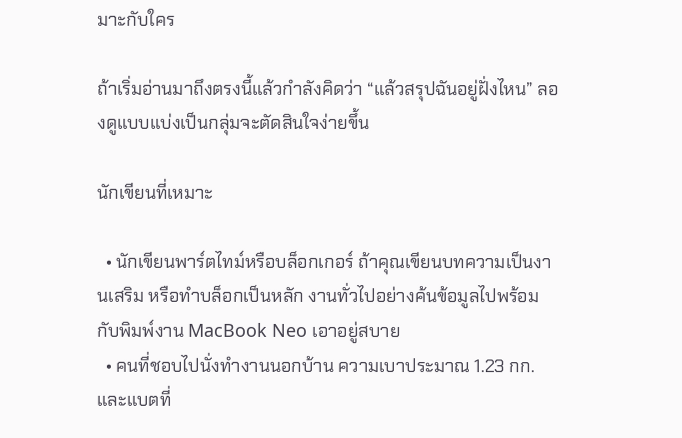มาะกับใคร

ถ้าเริ่มอ่านมาถึงตรงนี้แล้วกำลังคิดว่า “แล้วสรุปฉันอยู่ฝั่งไหน” ลองดูแบบแบ่งเป็นกลุ่มจะตัดสินใจง่ายขึ้น

นักเขียนที่เหมาะ

  • นักเขียนพาร์ตไทม์หรือบล็อกเกอร์ ถ้าคุณเขียนบทความเป็นงานเสริม หรือทำบล็อกเป็นหลัก งานทั่วไปอย่างค้นข้อมูลไปพร้อมกับพิมพ์งาน MacBook Neo เอาอยู่สบาย
  • คนที่ชอบไปนั่งทำงานนอกบ้าน ความเบาประมาณ 1.23 กก. และแบตที่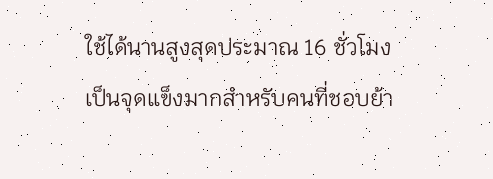ใช้ได้นานสูงสุดประมาณ 16 ชั่วโมง เป็นจุดแข็งมากสำหรับคนที่ชอบย้า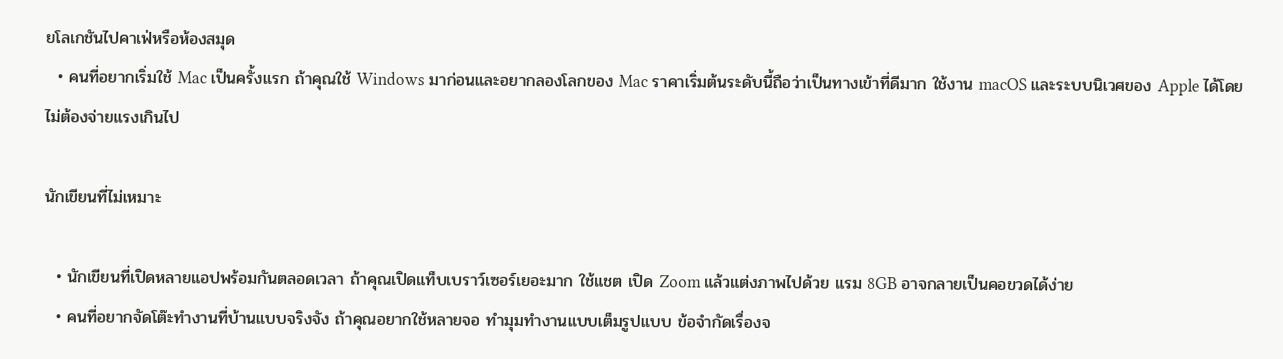ยโลเกชันไปคาเฟ่หรือห้องสมุด
  • คนที่อยากเริ่มใช้ Mac เป็นครั้งแรก ถ้าคุณใช้ Windows มาก่อนและอยากลองโลกของ Mac ราคาเริ่มต้นระดับนี้ถือว่าเป็นทางเข้าที่ดีมาก ใช้งาน macOS และระบบนิเวศของ Apple ได้โดยไม่ต้องจ่ายแรงเกินไป

นักเขียนที่ไม่เหมาะ

  • นักเขียนที่เปิดหลายแอปพร้อมกันตลอดเวลา ถ้าคุณเปิดแท็บเบราว์เซอร์เยอะมาก ใช้แชต เปิด Zoom แล้วแต่งภาพไปด้วย แรม 8GB อาจกลายเป็นคอขวดได้ง่าย
  • คนที่อยากจัดโต๊ะทำงานที่บ้านแบบจริงจัง ถ้าคุณอยากใช้หลายจอ ทำมุมทำงานแบบเต็มรูปแบบ ข้อจำกัดเรื่องจ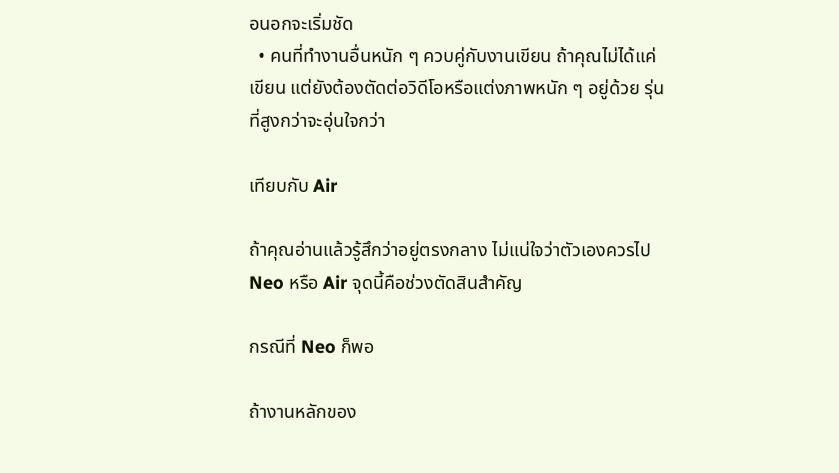อนอกจะเริ่มชัด
  • คนที่ทำงานอื่นหนัก ๆ ควบคู่กับงานเขียน ถ้าคุณไม่ได้แค่เขียน แต่ยังต้องตัดต่อวิดีโอหรือแต่งภาพหนัก ๆ อยู่ด้วย รุ่นที่สูงกว่าจะอุ่นใจกว่า

เทียบกับ Air

ถ้าคุณอ่านแล้วรู้สึกว่าอยู่ตรงกลาง ไม่แน่ใจว่าตัวเองควรไป Neo หรือ Air จุดนี้คือช่วงตัดสินสำคัญ

กรณีที่ Neo ก็พอ

ถ้างานหลักของ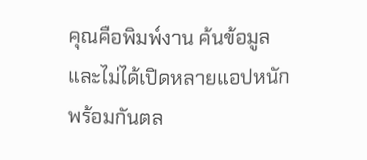คุณคือพิมพ์งาน ค้นข้อมูล และไม่ได้เปิดหลายแอปหนักพร้อมกันตล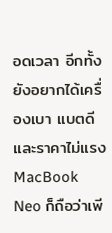อดเวลา อีกทั้งยังอยากได้เครื่องเบา แบตดี และราคาไม่แรง MacBook Neo ก็ถือว่าเพี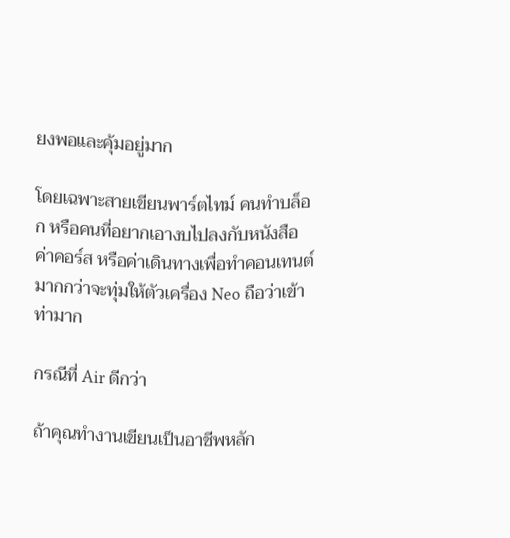ยงพอและคุ้มอยู่มาก

โดยเฉพาะสายเขียนพาร์ตไทม์ คนทำบล็อก หรือคนที่อยากเอางบไปลงกับหนังสือ ค่าคอร์ส หรือค่าเดินทางเพื่อทำคอนเทนต์ มากกว่าจะทุ่มให้ตัวเครื่อง Neo ถือว่าเข้าท่ามาก

กรณีที่ Air ดีกว่า

ถ้าคุณทำงานเขียนเป็นอาชีพหลัก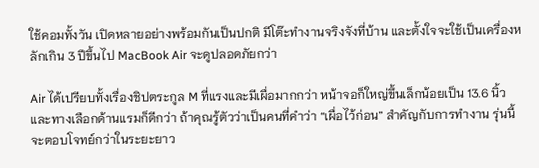ใช้คอมทั้งวัน เปิดหลายอย่างพร้อมกันเป็นปกติ มีโต๊ะทำงานจริงจังที่บ้าน และตั้งใจจะใช้เป็นเครื่องหลักเกิน 3 ปีขึ้นไป MacBook Air จะดูปลอดภัยกว่า

Air ได้เปรียบทั้งเรื่องชิปตระกูล M ที่แรงและมีเผื่อมากกว่า หน้าจอก็ใหญ่ขึ้นเล็กน้อยเป็น 13.6 นิ้ว และทางเลือกด้านแรมก็ดีกว่า ถ้าคุณรู้ตัวว่าเป็นคนที่คำว่า “เผื่อไว้ก่อน” สำคัญกับการทำงาน รุ่นนี้จะตอบโจทย์กว่าในระยะยาว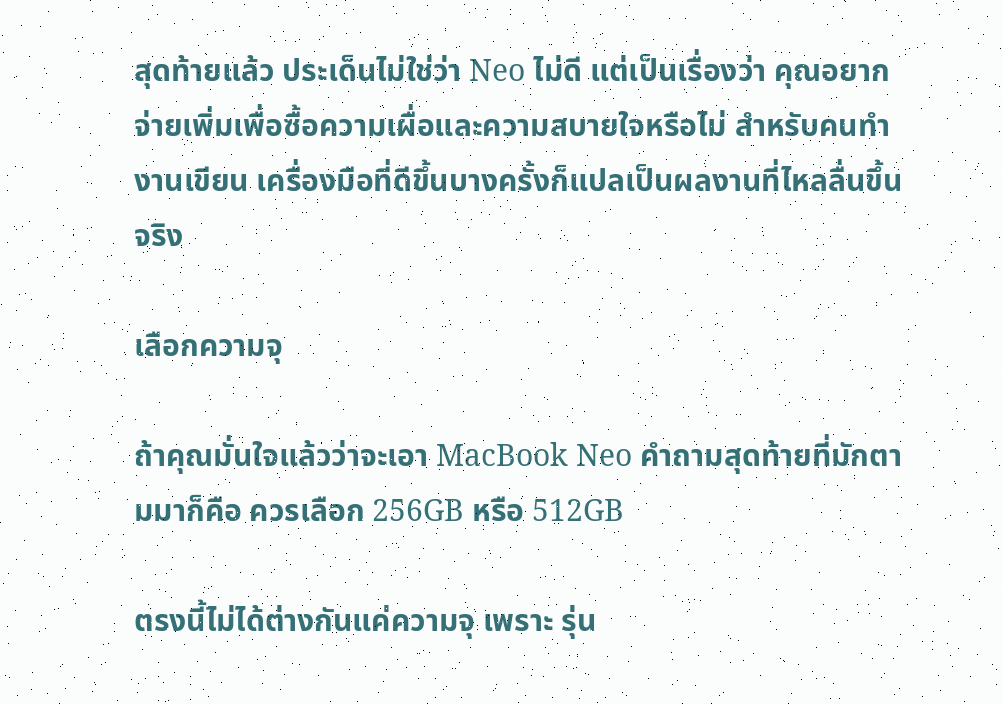สุดท้ายแล้ว ประเด็นไม่ใช่ว่า Neo ไม่ดี แต่เป็นเรื่องว่า คุณอยากจ่ายเพิ่มเพื่อซื้อความเผื่อและความสบายใจหรือไม่ สำหรับคนทำงานเขียน เครื่องมือที่ดีขึ้นบางครั้งก็แปลเป็นผลงานที่ไหลลื่นขึ้นจริง

เลือกความจุ

ถ้าคุณมั่นใจแล้วว่าจะเอา MacBook Neo คำถามสุดท้ายที่มักตามมาก็คือ ควรเลือก 256GB หรือ 512GB

ตรงนี้ไม่ได้ต่างกันแค่ความจุ เพราะ รุ่น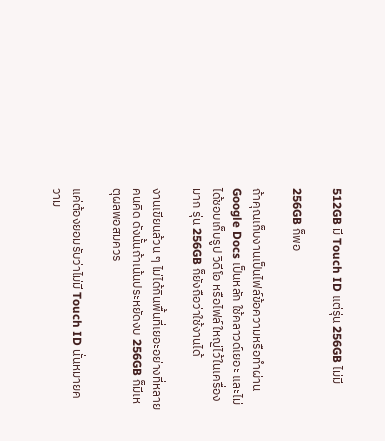512GB มี Touch ID แต่รุ่น 256GB ไม่มี

256GB ก็พอ

ถ้าคุณเก็บงานเป็นไฟล์ข้อความหรือทำผ่าน Google Docs เป็นหลัก ใช้คลาวด์เยอะ และไม่ได้ชอบเก็บรูป วิดีโอ หรือไฟล์ใหญ่ไว้ในเครื่องมาก รุ่น 256GB ก็ยังถือว่าใช้งานได้

งานเขียนล้วน ๆ ไม่ได้กินพื้นที่เยอะอย่างที่หลายคนคิด ดังนั้นถ้าเน้นประหยัดงบ 256GB ก็มีเหตุผลพอสมควร

แค่ต้องยอมรับว่าไม่มี Touch ID นั่นหมายความ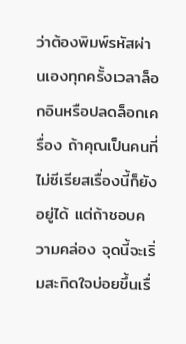ว่าต้องพิมพ์รหัสผ่านเองทุกครั้งเวลาล็อกอินหรือปลดล็อกเครื่อง ถ้าคุณเป็นคนที่ไม่ซีเรียสเรื่องนี้ก็ยังอยู่ได้ แต่ถ้าชอบความคล่อง จุดนี้จะเริ่มสะกิดใจบ่อยขึ้นเรื่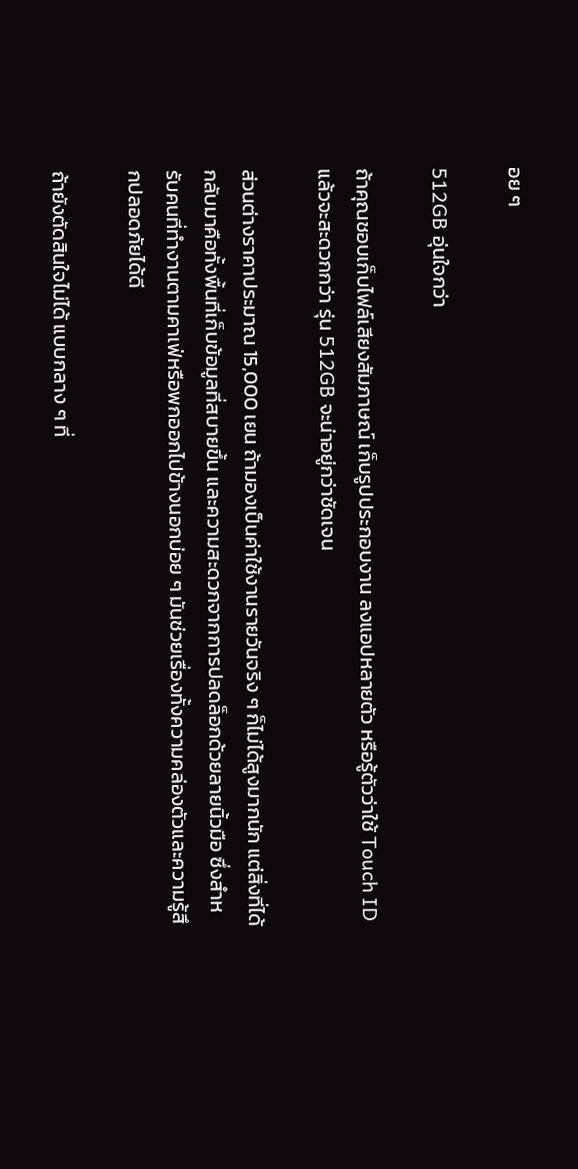อย ๆ

512GB อุ่นใจกว่า

ถ้าคุณชอบเก็บไฟล์เสียงสัมภาษณ์ เก็บรูปประกอบงาน ลงแอปหลายตัว หรือรู้ตัวว่าใช้ Touch ID แล้วจะสะดวกกว่า รุ่น 512GB จะน่าอยู่กว่าชัดเจน

ส่วนต่างราคาประมาณ 15,000 เยน ถ้ามองเป็นค่าใช้งานรายวันจริง ๆ ก็ไม่ได้สูงมากนัก แต่สิ่งที่ได้กลับมาคือทั้งพื้นที่เก็บข้อมูลที่สบายขึ้น และความสะดวกจากการปลดล็อกด้วยลายนิ้วมือ ซึ่งสำหรับคนที่ทำงานตามคาเฟ่หรือพกออกไปข้างนอกบ่อย ๆ มันช่วยเรื่องทั้งความคล่องตัวและความรู้สึกปลอดภัยได้ดี

ถ้ายังตัดสินใจไม่ได้ แบบกลาง ๆ ที่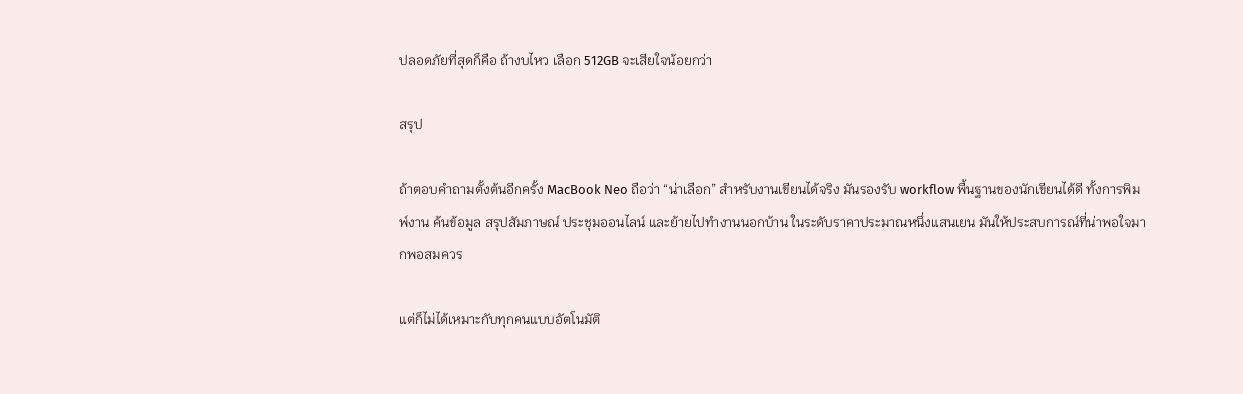ปลอดภัยที่สุดก็คือ ถ้างบไหว เลือก 512GB จะเสียใจน้อยกว่า

สรุป

ถ้าตอบคำถามตั้งต้นอีกครั้ง MacBook Neo ถือว่า “น่าเลือก” สำหรับงานเขียนได้จริง มันรองรับ workflow พื้นฐานของนักเขียนได้ดี ทั้งการพิมพ์งาน ค้นข้อมูล สรุปสัมภาษณ์ ประชุมออนไลน์ และย้ายไปทำงานนอกบ้าน ในระดับราคาประมาณหนึ่งแสนเยน มันให้ประสบการณ์ที่น่าพอใจมากพอสมควร

แต่ก็ไม่ได้เหมาะกับทุกคนแบบอัตโนมัติ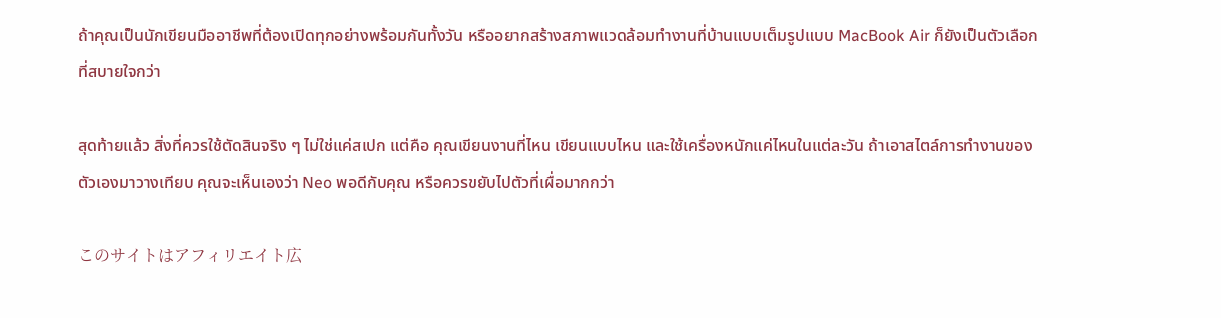ถ้าคุณเป็นนักเขียนมืออาชีพที่ต้องเปิดทุกอย่างพร้อมกันทั้งวัน หรืออยากสร้างสภาพแวดล้อมทำงานที่บ้านแบบเต็มรูปแบบ MacBook Air ก็ยังเป็นตัวเลือกที่สบายใจกว่า

สุดท้ายแล้ว สิ่งที่ควรใช้ตัดสินจริง ๆ ไม่ใช่แค่สเปก แต่คือ คุณเขียนงานที่ไหน เขียนแบบไหน และใช้เครื่องหนักแค่ไหนในแต่ละวัน ถ้าเอาสไตล์การทำงานของตัวเองมาวางเทียบ คุณจะเห็นเองว่า Neo พอดีกับคุณ หรือควรขยับไปตัวที่เผื่อมากกว่า

このサイトはアフィリエイト広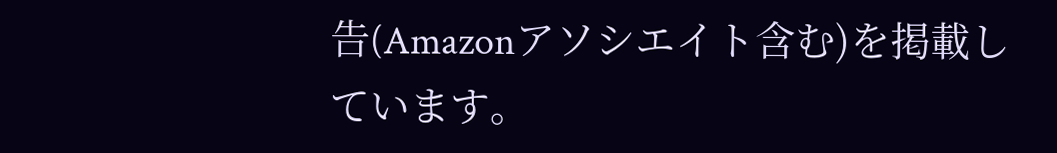告(Amazonアソシエイト含む)を掲載しています。